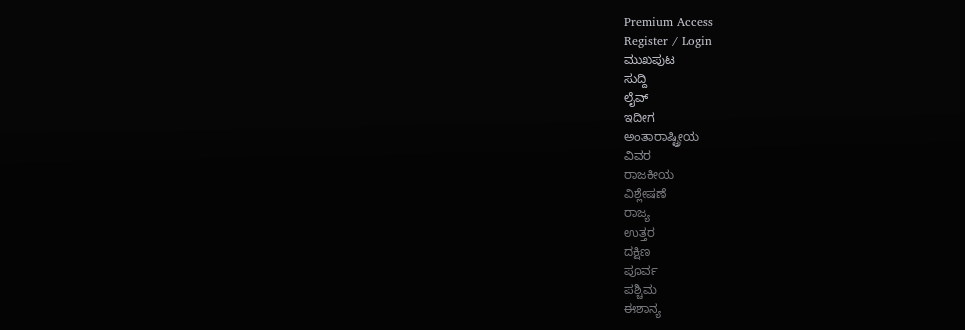Premium Access
Register / Login
ಮುಖಪುಟ
ಸುದ್ದಿ
ಲೈವ್
ಇದೀಗ
ಅಂತಾರಾಷ್ಟ್ರೀಯ
ವಿವರ
ರಾಜಕೀಯ
ವಿಶ್ಲೇಷಣೆ
ರಾಜ್ಯ
ಉತ್ತರ
ದಕ್ಷಿಣ
ಪೂರ್ವ
ಪಶ್ಚಿಮ
ಈಶಾನ್ಯ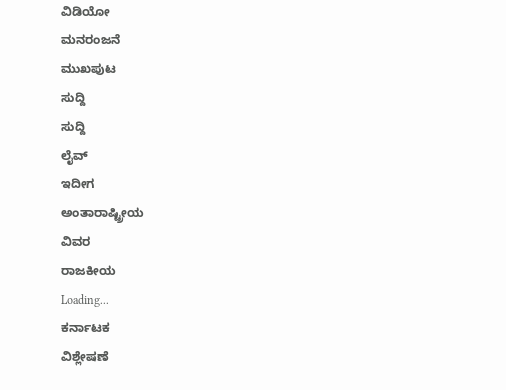ವಿಡಿಯೋ
ಮನರಂಜನೆ
ಮುಖಪುಟ
ಸುದ್ದಿ
ಸುದ್ದಿ
ಲೈವ್
ಇದೀಗ
ಅಂತಾರಾಷ್ಟ್ರೀಯ
ವಿವರ
ರಾಜಕೀಯ
Loading...
ಕರ್ನಾಟಕ
ವಿಶ್ಲೇಷಣೆ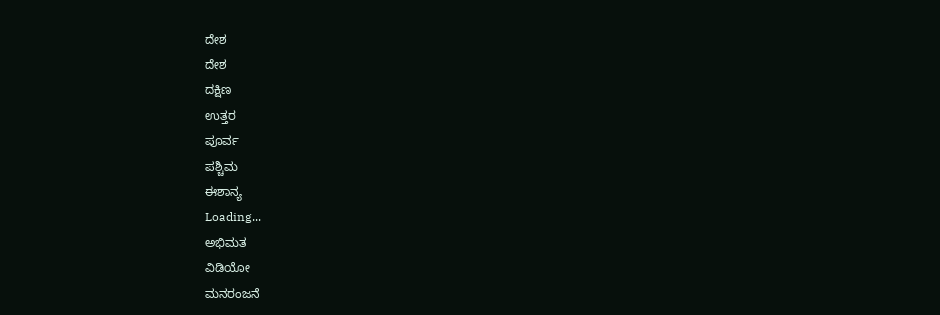ದೇಶ
ದೇಶ
ದಕ್ಷಿಣ
ಉತ್ತರ
ಪೂರ್ವ
ಪಶ್ಚಿಮ
ಈಶಾನ್ಯ
Loading...
ಅಭಿಮತ
ವಿಡಿಯೋ
ಮನರಂಜನೆ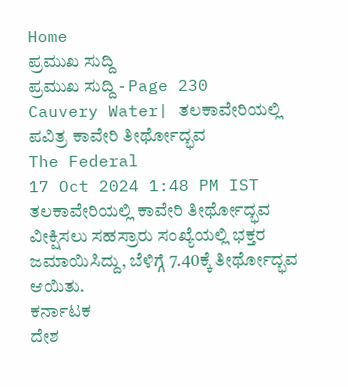Home
ಪ್ರಮುಖ ಸುದ್ದಿ
ಪ್ರಮುಖ ಸುದ್ದಿ - Page 230
Cauvery Water| ತಲಕಾವೇರಿಯಲ್ಲಿ ಪವಿತ್ರ ಕಾವೇರಿ ತೀರ್ಥೋದ್ಭವ
The Federal
17 Oct 2024 1:48 PM IST
ತಲಕಾವೇರಿಯಲ್ಲಿ ಕಾವೇರಿ ತೀರ್ಥೋದ್ಭವ ವೀಕ್ಷಿಸಲು ಸಹಸ್ರಾರು ಸಂಖ್ಯೆಯಲ್ಲಿ ಭಕ್ತರ ಜಮಾಯಿಸಿದ್ದು, ಬೆಳಿಗ್ಗೆ 7.40ಕ್ಕೆ ತೀರ್ಥೋದ್ಭವ ಆಯಿತು.
ಕರ್ನಾಟಕ
ದೇಶ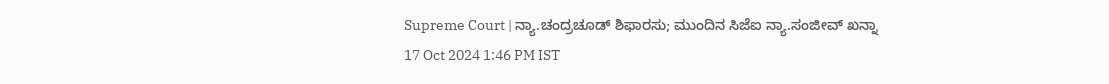Supreme Court | ನ್ಯಾ.ಚಂದ್ರಚೂಡ್ ಶಿಫಾರಸು; ಮುಂದಿನ ಸಿಜೆಐ ನ್ಯಾ.ಸಂಜೀವ್ ಖನ್ನಾ
17 Oct 2024 1:46 PM IST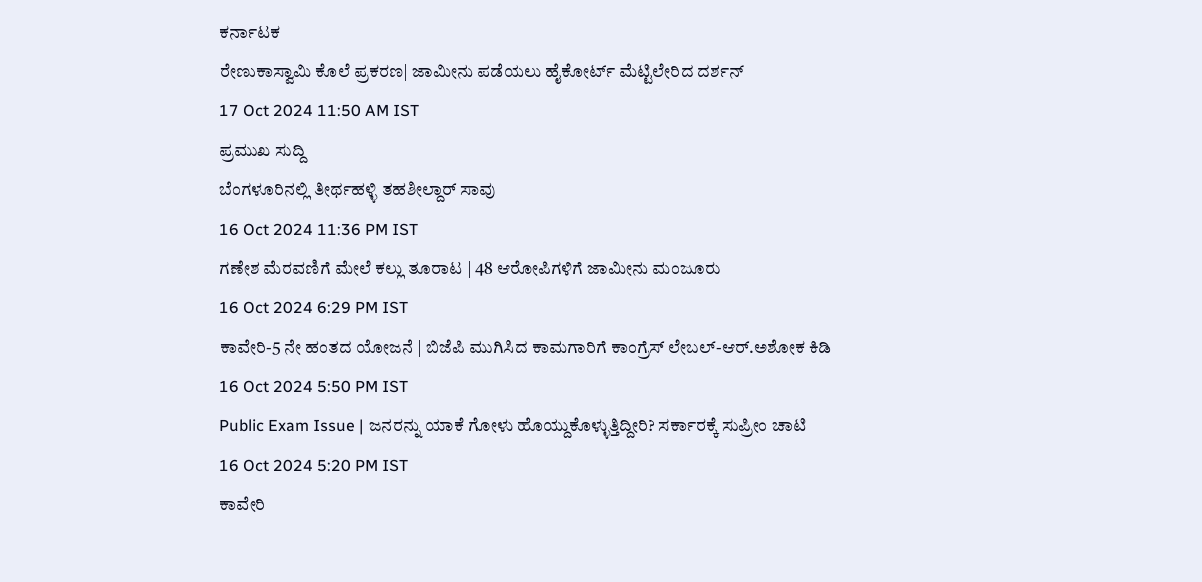ಕರ್ನಾಟಕ
ರೇಣುಕಾಸ್ವಾಮಿ ಕೊಲೆ ಪ್ರಕರಣ| ಜಾಮೀನು ಪಡೆಯಲು ಹೈಕೋರ್ಟ್ ಮೆಟ್ಟಿಲೇರಿದ ದರ್ಶನ್
17 Oct 2024 11:50 AM IST
ಪ್ರಮುಖ ಸುದ್ದಿ
ಬೆಂಗಳೂರಿನಲ್ಲಿ ತೀರ್ಥಹಳ್ಳಿ ತಹಶೀಲ್ದಾರ್ ಸಾವು
16 Oct 2024 11:36 PM IST
ಗಣೇಶ ಮೆರವಣಿಗೆ ಮೇಲೆ ಕಲ್ಲು ತೂರಾಟ | 48 ಆರೋಪಿಗಳಿಗೆ ಜಾಮೀನು ಮಂಜೂರು
16 Oct 2024 6:29 PM IST
ಕಾವೇರಿ-5 ನೇ ಹಂತದ ಯೋಜನೆ | ಬಿಜೆಪಿ ಮುಗಿಸಿದ ಕಾಮಗಾರಿಗೆ ಕಾಂಗ್ರೆಸ್ ಲೇಬಲ್-ಆರ್.ಅಶೋಕ ಕಿಡಿ
16 Oct 2024 5:50 PM IST
Public Exam Issue | ಜನರನ್ನು ಯಾಕೆ ಗೋಳು ಹೊಯ್ದುಕೊಳ್ಳುತ್ತಿದ್ದೀರಿ? ಸರ್ಕಾರಕ್ಕೆ ಸುಪ್ರೀಂ ಚಾಟಿ
16 Oct 2024 5:20 PM IST
ಕಾವೇರಿ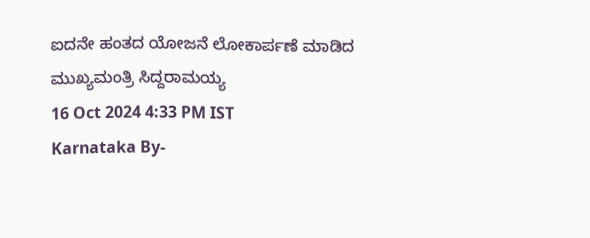ಐದನೇ ಹಂತದ ಯೋಜನೆ ಲೋಕಾರ್ಪಣೆ ಮಾಡಿದ ಮುಖ್ಯಮಂತ್ರಿ ಸಿದ್ದರಾಮಯ್ಯ
16 Oct 2024 4:33 PM IST
Karnataka By-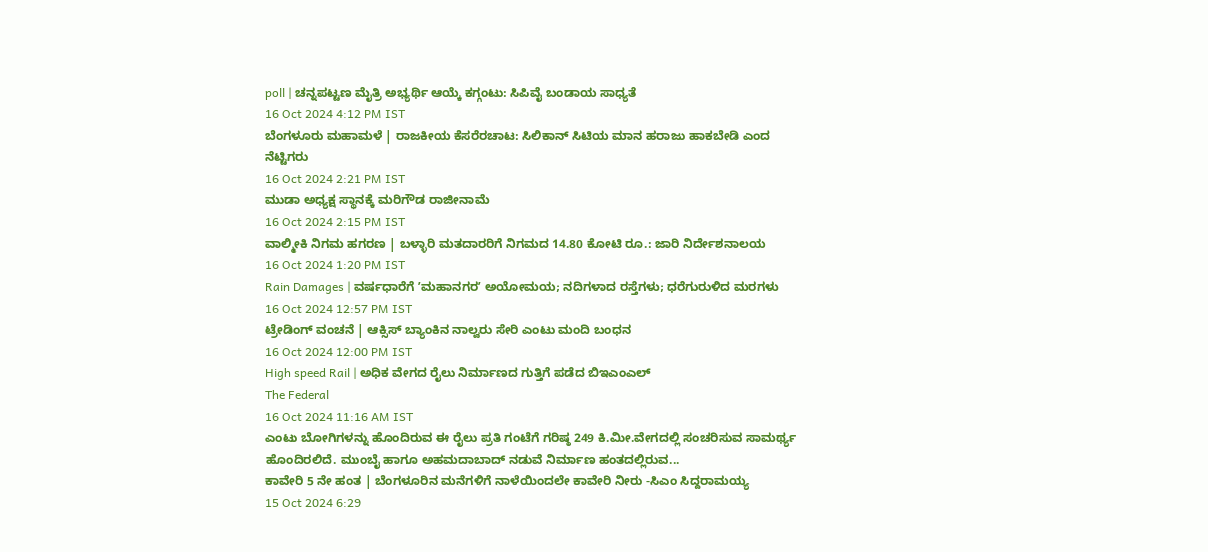poll | ಚನ್ನಪಟ್ಟಣ ಮೈತ್ರಿ ಅಭ್ಯರ್ಥಿ ಆಯ್ಕೆ ಕಗ್ಗಂಟು: ಸಿಪಿವೈ ಬಂಡಾಯ ಸಾಧ್ಯತೆ
16 Oct 2024 4:12 PM IST
ಬೆಂಗಳೂರು ಮಹಾಮಳೆ | ರಾಜಕೀಯ ಕೆಸರೆರಚಾಟ: ಸಿಲಿಕಾನ್ ಸಿಟಿಯ ಮಾನ ಹರಾಜು ಹಾಕಬೇಡಿ ಎಂದ ನೆಟ್ಟಿಗರು
16 Oct 2024 2:21 PM IST
ಮುಡಾ ಅಧ್ಯಕ್ಷ ಸ್ಥಾನಕ್ಕೆ ಮರಿಗೌಡ ರಾಜೀನಾಮೆ
16 Oct 2024 2:15 PM IST
ವಾಲ್ಮೀಕಿ ನಿಗಮ ಹಗರಣ | ಬಳ್ಳಾರಿ ಮತದಾರರಿಗೆ ನಿಗಮದ 14.80 ಕೋಟಿ ರೂ.: ಜಾರಿ ನಿರ್ದೇಶನಾಲಯ
16 Oct 2024 1:20 PM IST
Rain Damages | ವರ್ಷಧಾರೆಗೆ ʼಮಹಾನಗರʼ ಅಯೋಮಯ; ನದಿಗಳಾದ ರಸ್ತೆಗಳು; ಧರೆಗುರುಳಿದ ಮರಗಳು
16 Oct 2024 12:57 PM IST
ಟ್ರೇಡಿಂಗ್ ವಂಚನೆ | ಆಕ್ಸಿಸ್ ಬ್ಯಾಂಕಿನ ನಾಲ್ವರು ಸೇರಿ ಎಂಟು ಮಂದಿ ಬಂಧನ
16 Oct 2024 12:00 PM IST
High speed Rail | ಅಧಿಕ ವೇಗದ ರೈಲು ನಿರ್ಮಾಣದ ಗುತ್ತಿಗೆ ಪಡೆದ ಬಿಇಎಂಎಲ್
The Federal
16 Oct 2024 11:16 AM IST
ಎಂಟು ಬೋಗಿಗಳನ್ನು ಹೊಂದಿರುವ ಈ ರೈಲು ಪ್ರತಿ ಗಂಟೆಗೆ ಗರಿಷ್ಠ 249 ಕಿ.ಮೀ.ವೇಗದಲ್ಲಿ ಸಂಚರಿಸುವ ಸಾಮರ್ಥ್ಯ ಹೊಂದಿರಲಿದೆ. ಮುಂಬೈ ಹಾಗೂ ಅಹಮದಾಬಾದ್ ನಡುವೆ ನಿರ್ಮಾಣ ಹಂತದಲ್ಲಿರುವ...
ಕಾವೇರಿ 5 ನೇ ಹಂತ | ಬೆಂಗಳೂರಿನ ಮನೆಗಳಿಗೆ ನಾಳೆಯಿಂದಲೇ ಕಾವೇರಿ ನೀರು -ಸಿಎಂ ಸಿದ್ದರಾಮಯ್ಯ
15 Oct 2024 6:29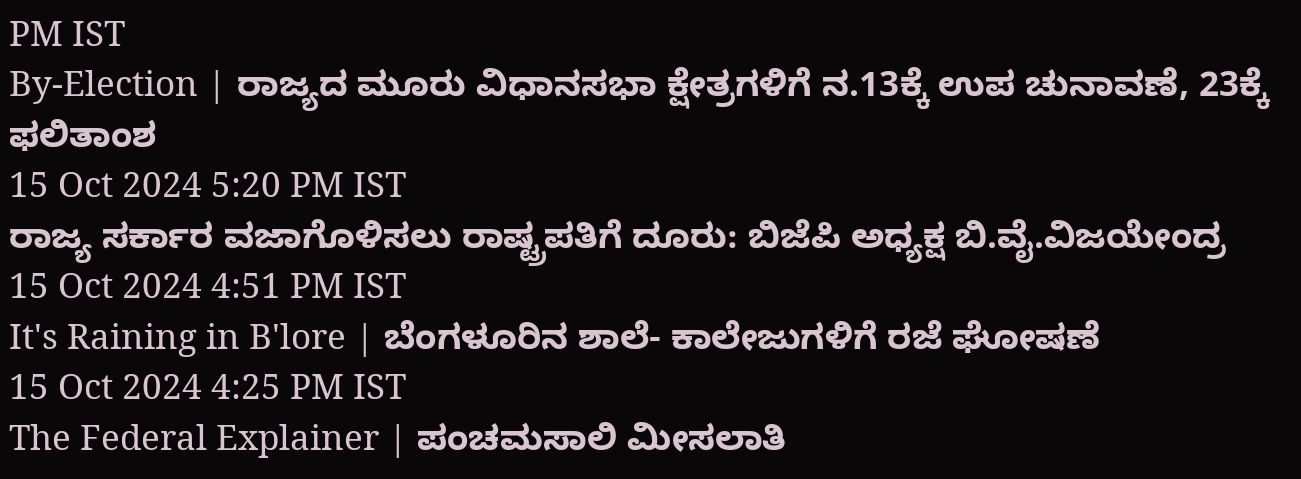PM IST
By-Election | ರಾಜ್ಯದ ಮೂರು ವಿಧಾನಸಭಾ ಕ್ಷೇತ್ರಗಳಿಗೆ ನ.13ಕ್ಕೆ ಉಪ ಚುನಾವಣೆ, 23ಕ್ಕೆ ಫಲಿತಾಂಶ
15 Oct 2024 5:20 PM IST
ರಾಜ್ಯ ಸರ್ಕಾರ ವಜಾಗೊಳಿಸಲು ರಾಷ್ಟ್ರಪತಿಗೆ ದೂರು: ಬಿಜೆಪಿ ಅಧ್ಯಕ್ಷ ಬಿ.ವೈ.ವಿಜಯೇಂದ್ರ
15 Oct 2024 4:51 PM IST
It's Raining in B'lore | ಬೆಂಗಳೂರಿನ ಶಾಲೆ- ಕಾಲೇಜುಗಳಿಗೆ ರಜೆ ಘೋಷಣೆ
15 Oct 2024 4:25 PM IST
The Federal Explainer | ಪಂಚಮಸಾಲಿ ಮೀಸಲಾತಿ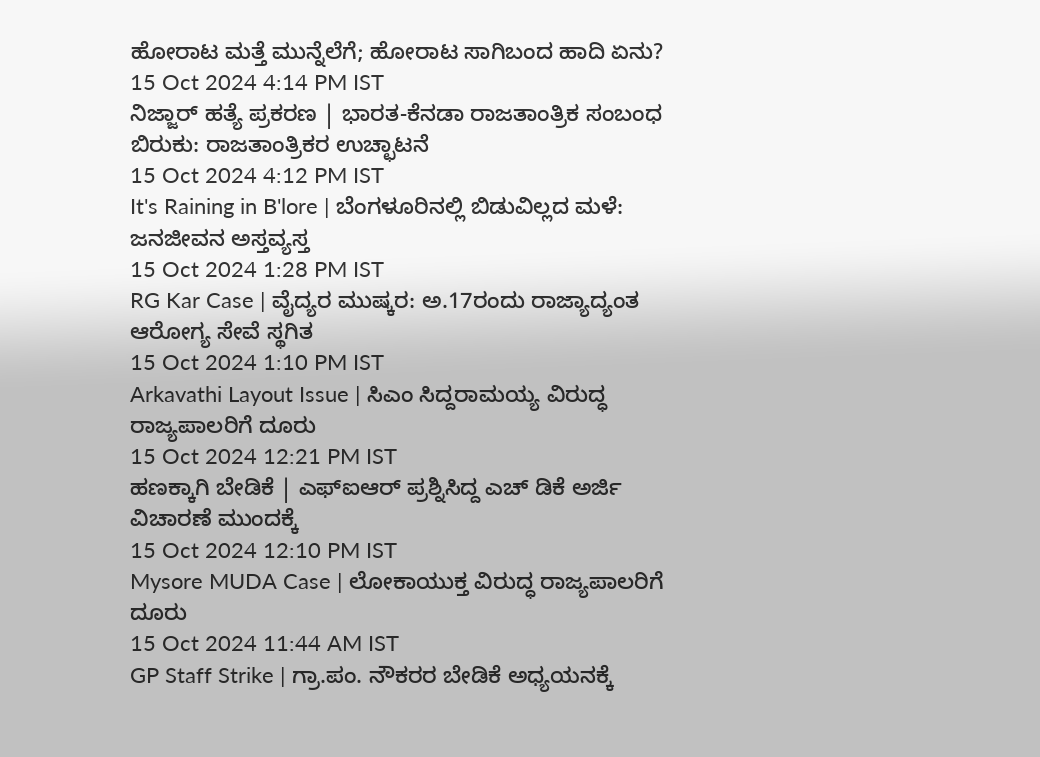ಹೋರಾಟ ಮತ್ತೆ ಮುನ್ನೆಲೆಗೆ; ಹೋರಾಟ ಸಾಗಿಬಂದ ಹಾದಿ ಏನು?
15 Oct 2024 4:14 PM IST
ನಿಜ್ಜಾರ್ ಹತ್ಯೆ ಪ್ರಕರಣ | ಭಾರತ-ಕೆನಡಾ ರಾಜತಾಂತ್ರಿಕ ಸಂಬಂಧ ಬಿರುಕು: ರಾಜತಾಂತ್ರಿಕರ ಉಚ್ಛಾಟನೆ
15 Oct 2024 4:12 PM IST
It's Raining in B'lore | ಬೆಂಗಳೂರಿನಲ್ಲಿ ಬಿಡುವಿಲ್ಲದ ಮಳೆ: ಜನಜೀವನ ಅಸ್ತವ್ಯಸ್ತ
15 Oct 2024 1:28 PM IST
RG Kar Case | ವೈದ್ಯರ ಮುಷ್ಕರ: ಅ.17ರಂದು ರಾಜ್ಯಾದ್ಯಂತ ಆರೋಗ್ಯ ಸೇವೆ ಸ್ಥಗಿತ
15 Oct 2024 1:10 PM IST
Arkavathi Layout Issue | ಸಿಎಂ ಸಿದ್ದರಾಮಯ್ಯ ವಿರುದ್ಧ ರಾಜ್ಯಪಾಲರಿಗೆ ದೂರು
15 Oct 2024 12:21 PM IST
ಹಣಕ್ಕಾಗಿ ಬೇಡಿಕೆ | ಎಫ್ಐಆರ್ ಪ್ರಶ್ನಿಸಿದ್ದ ಎಚ್ ಡಿಕೆ ಅರ್ಜಿ ವಿಚಾರಣೆ ಮುಂದಕ್ಕೆ
15 Oct 2024 12:10 PM IST
Mysore MUDA Case | ಲೋಕಾಯುಕ್ತ ವಿರುದ್ಧ ರಾಜ್ಯಪಾಲರಿಗೆ ದೂರು
15 Oct 2024 11:44 AM IST
GP Staff Strike | ಗ್ರಾ.ಪಂ. ನೌಕರರ ಬೇಡಿಕೆ ಅಧ್ಯಯನಕ್ಕೆ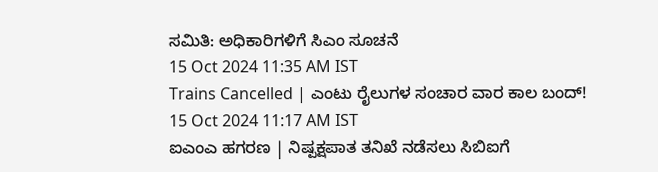ಸಮಿತಿ: ಅಧಿಕಾರಿಗಳಿಗೆ ಸಿಎಂ ಸೂಚನೆ
15 Oct 2024 11:35 AM IST
Trains Cancelled | ಎಂಟು ರೈಲುಗಳ ಸಂಚಾರ ವಾರ ಕಾಲ ಬಂದ್!
15 Oct 2024 11:17 AM IST
ಐಎಂಎ ಹಗರಣ | ನಿಷ್ಪಕ್ಷಪಾತ ತನಿಖೆ ನಡೆಸಲು ಸಿಬಿಐಗೆ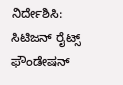ನಿರ್ದೇಶಿಸಿ: ಸಿಟಿಜನ್ ರೈಟ್ಸ್ ಫೌಂಡೇಷನ್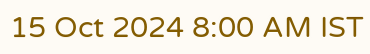15 Oct 2024 8:00 AM IST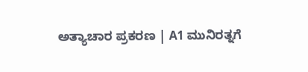ಅತ್ಯಾಚಾರ ಪ್ರಕರಣ | A1 ಮುನಿರತ್ನಗೆ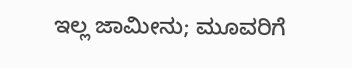ಇಲ್ಲ ಜಾಮೀನು; ಮೂವರಿಗೆ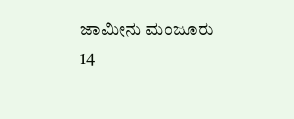ಜಾಮೀನು ಮಂಜೂರು
14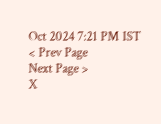Oct 2024 7:21 PM IST
< Prev Page
Next Page >
X